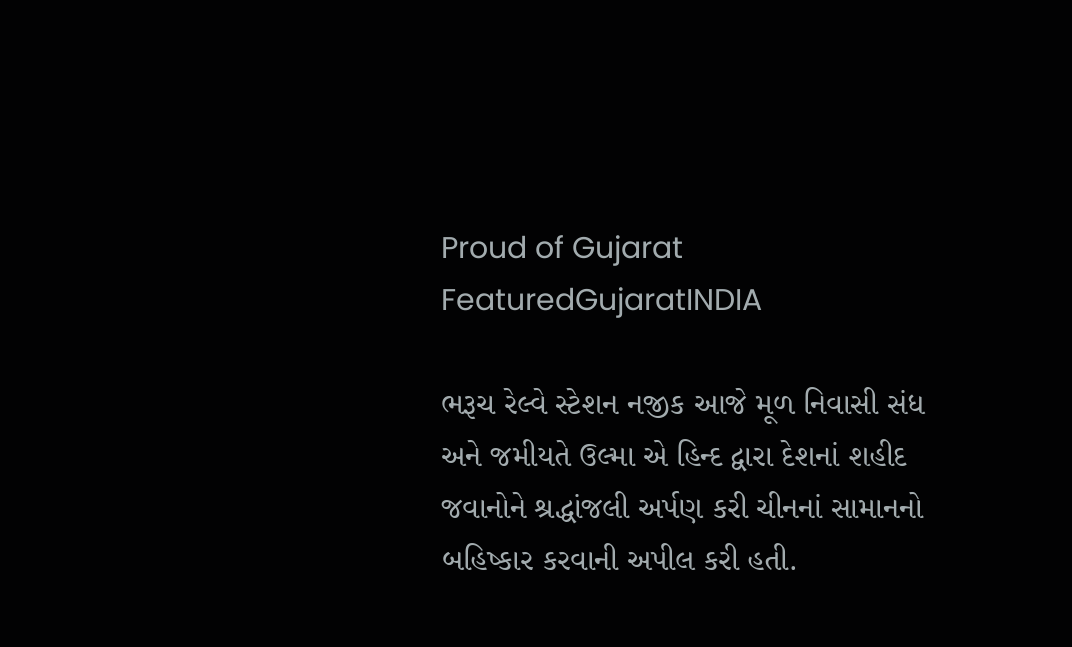Proud of Gujarat
FeaturedGujaratINDIA

ભરૂચ રેલ્વે સ્ટેશન નજીક આજે મૂળ નિવાસી સંધ અને જમીયતે ઉલ્મા એ હિન્દ દ્વારા દેશનાં શહીદ જવાનોને શ્રદ્ધાંજલી અર્પણ કરી ચીનનાં સામાનનો બહિષ્કાર કરવાની અપીલ કરી હતી.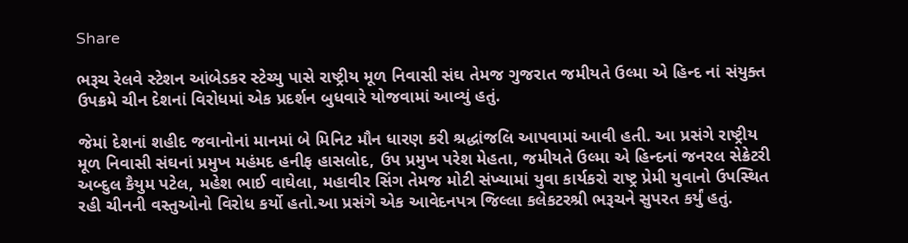Share

ભરૂચ રેલવે સ્ટેશન આંબેડકર સ્ટેચ્યુ પાસે રાષ્ટ્રીય મૂળ નિવાસી સંઘ તેમજ ગુજરાત જમીયતે ઉલ્મા એ હિન્દ નાં સંયુક્ત ઉપક્રમે ચીન દેશનાં વિરોધમાં એક પ્રદર્શન બુધવારે યોજવામાં આવ્યું હતું.

જેમાં દેશનાં શહીદ જવાનોનાં માનમાં બે મિનિટ મૌન ધારણ કરી શ્રદ્ધાંજલિ આપવામાં આવી હતી. આ પ્રસંગે રાષ્ટ્રીય મૂળ નિવાસી સંઘનાં પ્રમુખ મહંમદ હનીફ હાસલોદ, ઉપ પ્રમુખ પરેશ મેહતા, જમીયતે ઉલ્મા એ હિન્દનાં જનરલ સેક્રેટરી અબ્દુલ કૈયુમ પટેલ, મહેશ ભાઈ વાઘેલા, મહાવીર સિંગ તેમજ મોટી સંખ્યામાં યુવા કાર્યકરો રાષ્ટ્ર પ્રેમી યુવાનો ઉપસ્થિત રહી ચીનની વસ્તુઓનો વિરોધ કર્યો હતો.આ પ્રસંગે એક આવેદનપત્ર જિલ્લા કલેકટરશ્રી ભરૂચને સુપરત કર્યું હતું.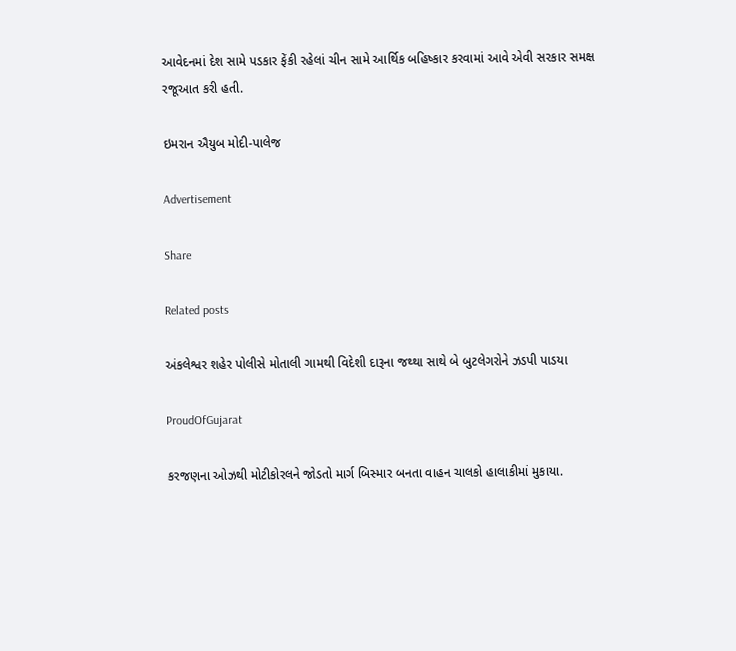આવેદનમાં દેશ સામે પડકાર ફેંકી રહેલાં ચીન સામે આર્થિક બહિષ્કાર કરવામાં આવે એવી સરકાર સમક્ષ રજૂઆત કરી હતી.

ઇમરાન ઐયુબ મોદી-પાલેજ

Advertisement

Share

Related posts

અંકલેશ્વર શહેર પોલીસે મોતાલી ગામથી વિદેશી દારૂના જથ્થા સાથે બે બુટલેગરોને ઝડપી પાડયા

ProudOfGujarat

કરજણના ઓઝથી મોટીકોરલને જોડતો માર્ગ બિસ્માર બનતા વાહન ચાલકો હાલાકીમાં મુકાયા.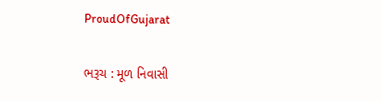ProudOfGujarat

ભરૂચ : મૂળ નિવાસી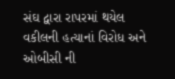સંઘ દ્વારા રાપરમાં થયેલ વકીલની હત્યાનાં વિરોધ અને ઓબીસી ની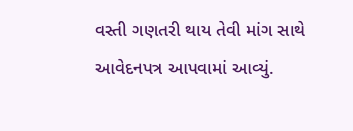વસ્તી ગણતરી થાય તેવી માંગ સાથે આવેદનપત્ર આપવામાં આવ્યું.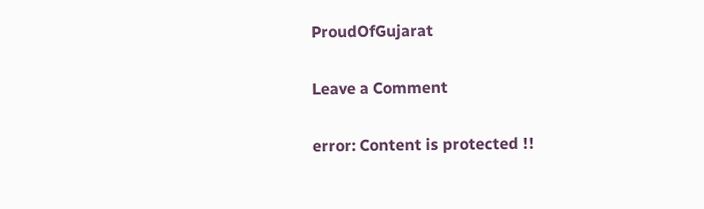ProudOfGujarat

Leave a Comment

error: Content is protected !!